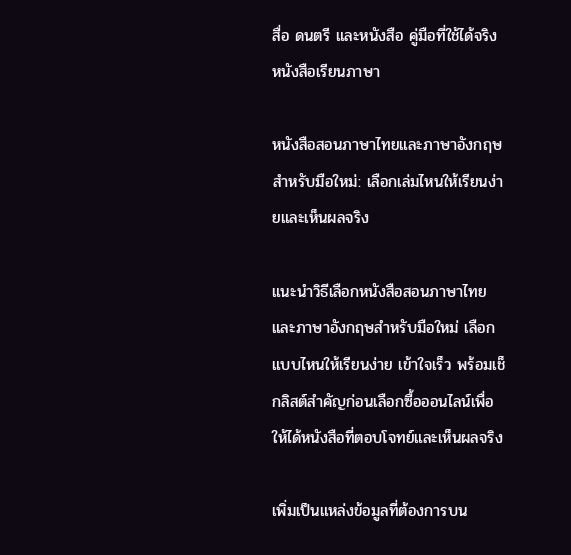สื่อ ดนตรี และหนังสือ คู่มือที่ใช้ได้จริง
หนังสือเรียนภาษา

หนังสือสอนภาษาไทยและภาษาอังกฤษสำหรับมือใหม่: เลือกเล่มไหนให้เรียนง่ายและเห็นผลจริง

แนะนำวิธีเลือกหนังสือสอนภาษาไทยและภาษาอังกฤษสำหรับมือใหม่ เลือกแบบไหนให้เรียนง่าย เข้าใจเร็ว พร้อมเช็กลิสต์สำคัญก่อนเลือกซื้อออนไลน์เพื่อให้ได้หนังสือที่ตอบโจทย์และเห็นผลจริง

เพิ่มเป็นแหล่งข้อมูลที่ต้องการบน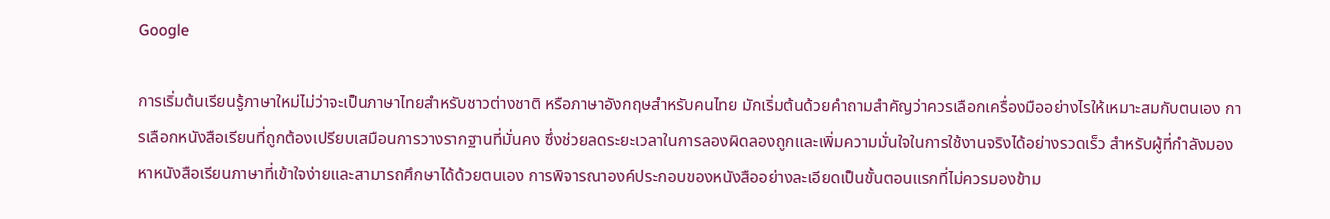Google

การเริ่มต้นเรียนรู้ภาษาใหม่ไม่ว่าจะเป็นภาษาไทยสำหรับชาวต่างชาติ หรือภาษาอังกฤษสำหรับคนไทย มักเริ่มต้นด้วยคำถามสำคัญว่าควรเลือกเครื่องมืออย่างไรให้เหมาะสมกับตนเอง การเลือกหนังสือเรียนที่ถูกต้องเปรียบเสมือนการวางรากฐานที่มั่นคง ซึ่งช่วยลดระยะเวลาในการลองผิดลองถูกและเพิ่มความมั่นใจในการใช้งานจริงได้อย่างรวดเร็ว สำหรับผู้ที่กำลังมองหาหนังสือเรียนภาษาที่เข้าใจง่ายและสามารถศึกษาได้ด้วยตนเอง การพิจารณาองค์ประกอบของหนังสืออย่างละเอียดเป็นขั้นตอนแรกที่ไม่ควรมองข้าม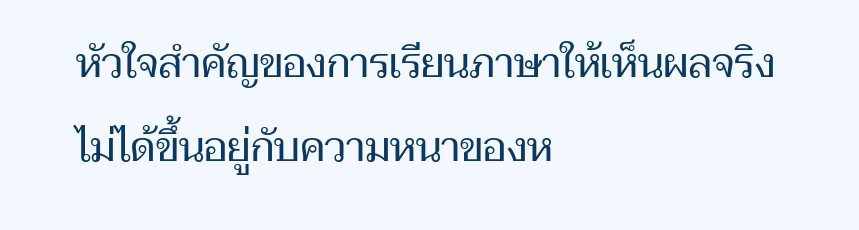หัวใจสำคัญของการเรียนภาษาให้เห็นผลจริงไม่ได้ขึ้นอยู่กับความหนาของห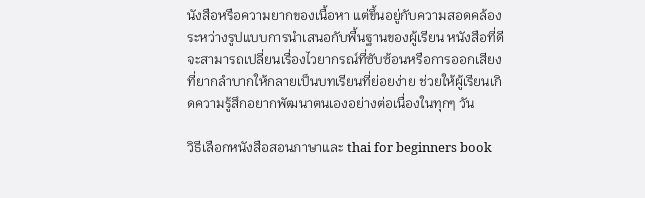นังสือหรือความยากของเนื้อหา แต่ขึ้นอยู่กับความสอดคล้องระหว่างรูปแบบการนำเสนอกับพื้นฐานของผู้เรียน หนังสือที่ดีจะสามารถเปลี่ยนเรื่องไวยากรณ์ที่ซับซ้อนหรือการออกเสียงที่ยากลำบากให้กลายเป็นบทเรียนที่ย่อยง่าย ช่วยให้ผู้เรียนเกิดความรู้สึกอยากพัฒนาตนเองอย่างต่อเนื่องในทุกๆ วัน

วิธีเลือกหนังสือสอนภาษาและ thai for beginners book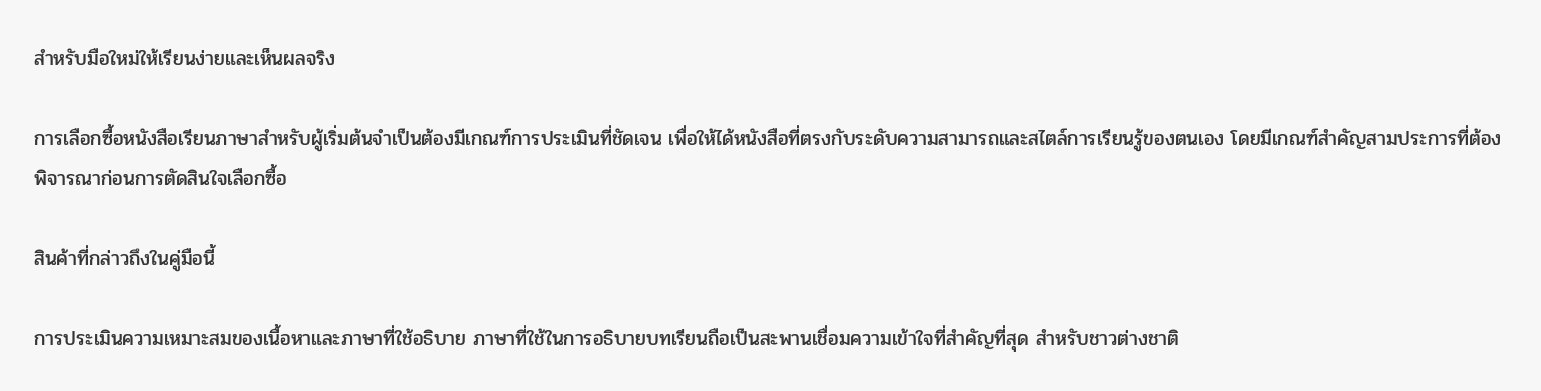สำหรับมือใหม่ให้เรียนง่ายและเห็นผลจริง

การเลือกซื้อหนังสือเรียนภาษาสำหรับผู้เริ่มต้นจำเป็นต้องมีเกณฑ์การประเมินที่ชัดเจน เพื่อให้ได้หนังสือที่ตรงกับระดับความสามารถและสไตล์การเรียนรู้ของตนเอง โดยมีเกณฑ์สำคัญสามประการที่ต้องพิจารณาก่อนการตัดสินใจเลือกซื้อ

สินค้าที่กล่าวถึงในคู่มือนี้

การประเมินความเหมาะสมของเนื้อหาและภาษาที่ใช้อธิบาย ภาษาที่ใช้ในการอธิบายบทเรียนถือเป็นสะพานเชื่อมความเข้าใจที่สำคัญที่สุด สำหรับชาวต่างชาติ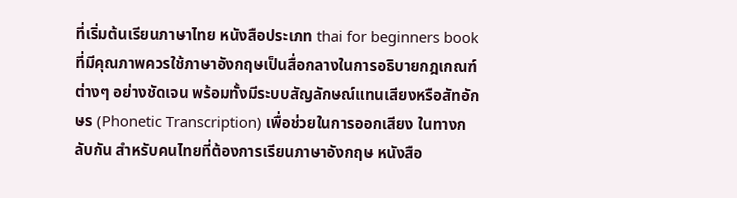ที่เริ่มต้นเรียนภาษาไทย หนังสือประเภท thai for beginners book ที่มีคุณภาพควรใช้ภาษาอังกฤษเป็นสื่อกลางในการอธิบายกฎเกณฑ์ต่างๆ อย่างชัดเจน พร้อมทั้งมีระบบสัญลักษณ์แทนเสียงหรือสัทอักษร (Phonetic Transcription) เพื่อช่วยในการออกเสียง ในทางกลับกัน สำหรับคนไทยที่ต้องการเรียนภาษาอังกฤษ หนังสือ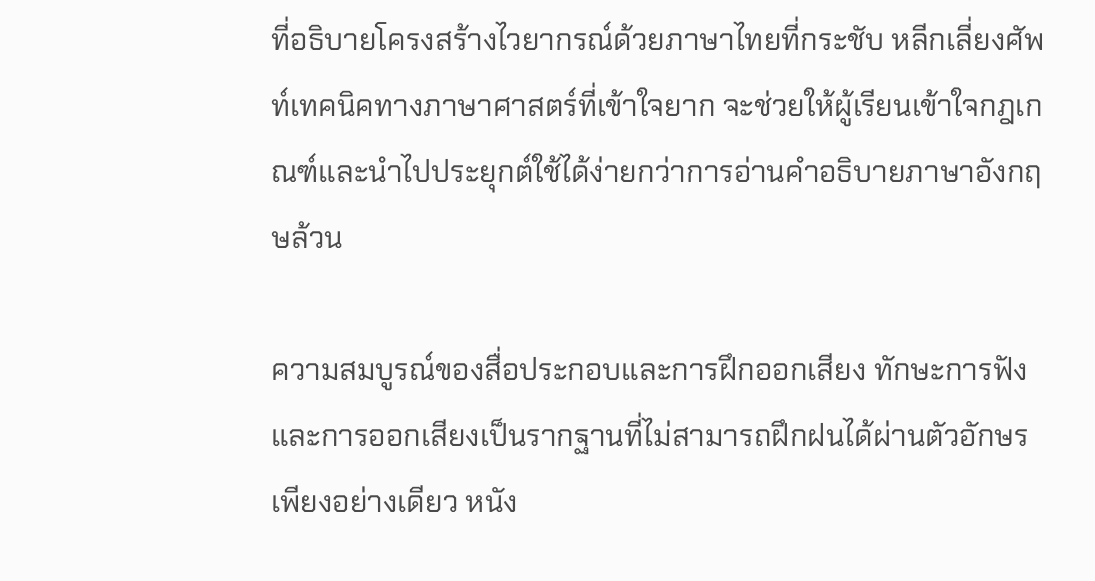ที่อธิบายโครงสร้างไวยากรณ์ด้วยภาษาไทยที่กระชับ หลีกเลี่ยงศัพท์เทคนิคทางภาษาศาสตร์ที่เข้าใจยาก จะช่วยให้ผู้เรียนเข้าใจกฎเกณฑ์และนำไปประยุกต์ใช้ได้ง่ายกว่าการอ่านคำอธิบายภาษาอังกฤษล้วน

ความสมบูรณ์ของสื่อประกอบและการฝึกออกเสียง ทักษะการฟังและการออกเสียงเป็นรากฐานที่ไม่สามารถฝึกฝนได้ผ่านตัวอักษรเพียงอย่างเดียว หนัง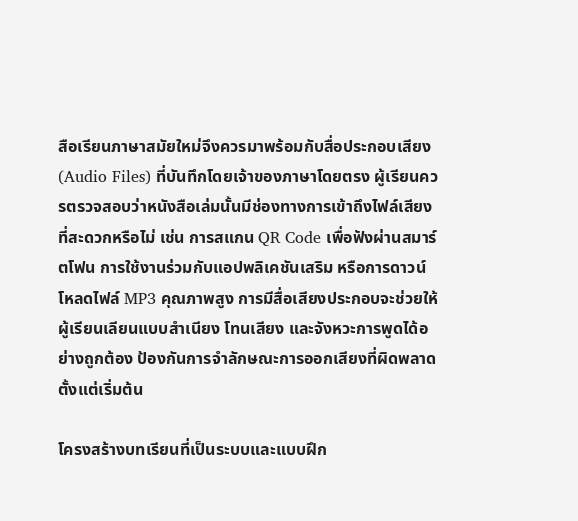สือเรียนภาษาสมัยใหม่จึงควรมาพร้อมกับสื่อประกอบเสียง (Audio Files) ที่บันทึกโดยเจ้าของภาษาโดยตรง ผู้เรียนควรตรวจสอบว่าหนังสือเล่มนั้นมีช่องทางการเข้าถึงไฟล์เสียงที่สะดวกหรือไม่ เช่น การสแกน QR Code เพื่อฟังผ่านสมาร์ตโฟน การใช้งานร่วมกับแอปพลิเคชันเสริม หรือการดาวน์โหลดไฟล์ MP3 คุณภาพสูง การมีสื่อเสียงประกอบจะช่วยให้ผู้เรียนเลียนแบบสำเนียง โทนเสียง และจังหวะการพูดได้อย่างถูกต้อง ป้องกันการจำลักษณะการออกเสียงที่ผิดพลาดตั้งแต่เริ่มต้น

โครงสร้างบทเรียนที่เป็นระบบและแบบฝึก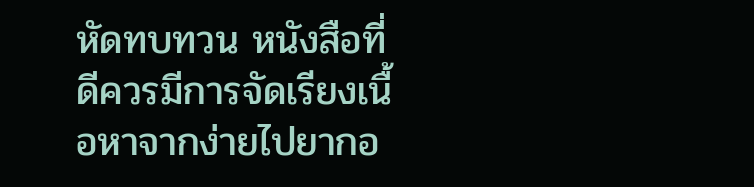หัดทบทวน หนังสือที่ดีควรมีการจัดเรียงเนื้อหาจากง่ายไปยากอ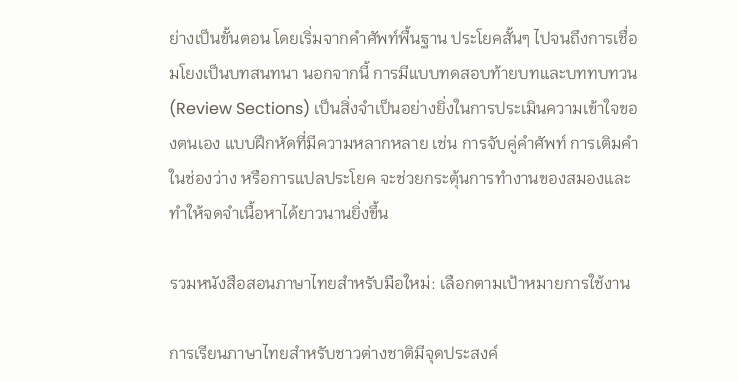ย่างเป็นขั้นตอน โดยเริ่มจากคำศัพท์พื้นฐาน ประโยคสั้นๆ ไปจนถึงการเชื่อมโยงเป็นบทสนทนา นอกจากนี้ การมีแบบทดสอบท้ายบทและบททบทวน (Review Sections) เป็นสิ่งจำเป็นอย่างยิ่งในการประเมินความเข้าใจของตนเอง แบบฝึกหัดที่มีความหลากหลาย เช่น การจับคู่คำศัพท์ การเติมคำในช่องว่าง หรือการแปลประโยค จะช่วยกระตุ้นการทำงานของสมองและทำให้จดจำเนื้อหาได้ยาวนานยิ่งขึ้น

รวมหนังสือสอนภาษาไทยสำหรับมือใหม่: เลือกตามเป้าหมายการใช้งาน

การเรียนภาษาไทยสำหรับชาวต่างชาติมีจุดประสงค์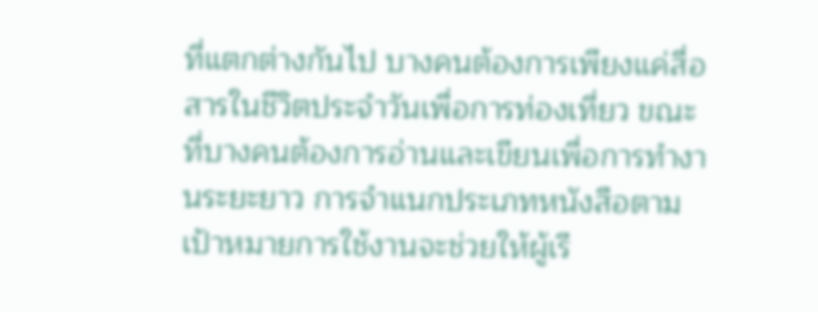ที่แตกต่างกันไป บางคนต้องการเพียงแค่สื่อสารในชีวิตประจำวันเพื่อการท่องเที่ยว ขณะที่บางคนต้องการอ่านและเขียนเพื่อการทำงานระยะยาว การจำแนกประเภทหนังสือตามเป้าหมายการใช้งานจะช่วยให้ผู้เรี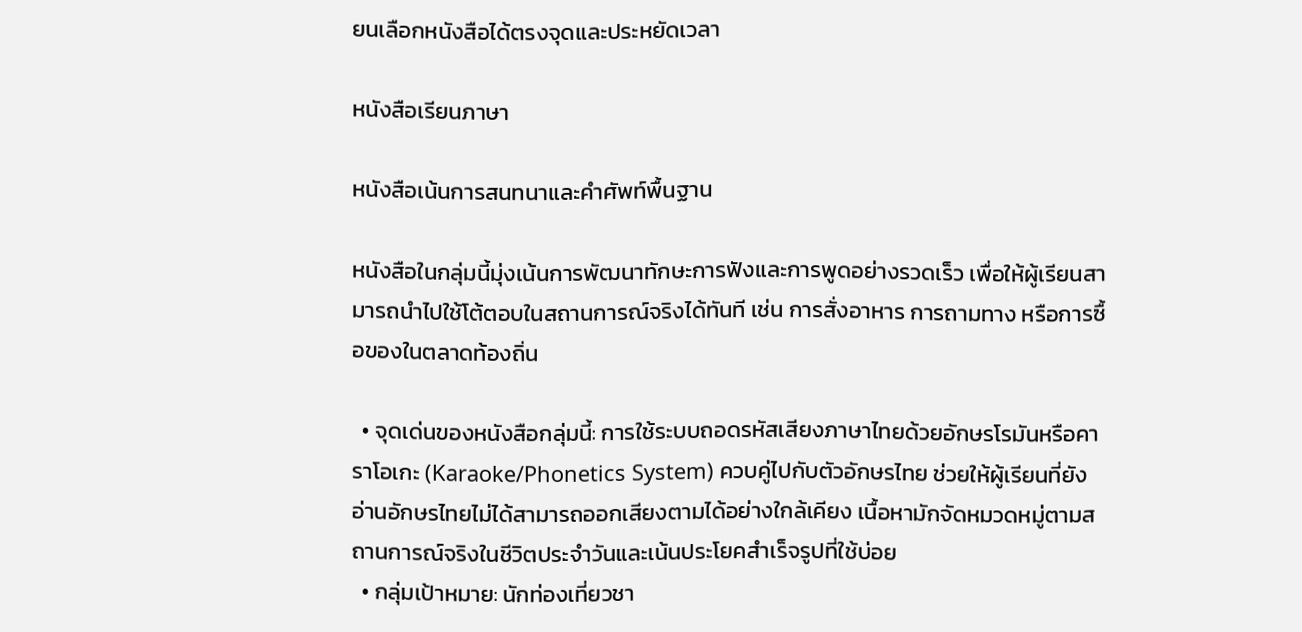ยนเลือกหนังสือได้ตรงจุดและประหยัดเวลา

หนังสือเรียนภาษา

หนังสือเน้นการสนทนาและคำศัพท์พื้นฐาน

หนังสือในกลุ่มนี้มุ่งเน้นการพัฒนาทักษะการฟังและการพูดอย่างรวดเร็ว เพื่อให้ผู้เรียนสามารถนำไปใช้โต้ตอบในสถานการณ์จริงได้ทันที เช่น การสั่งอาหาร การถามทาง หรือการซื้อของในตลาดท้องถิ่น

  • จุดเด่นของหนังสือกลุ่มนี้: การใช้ระบบถอดรหัสเสียงภาษาไทยด้วยอักษรโรมันหรือคาราโอเกะ (Karaoke/Phonetics System) ควบคู่ไปกับตัวอักษรไทย ช่วยให้ผู้เรียนที่ยังอ่านอักษรไทยไม่ได้สามารถออกเสียงตามได้อย่างใกล้เคียง เนื้อหามักจัดหมวดหมู่ตามสถานการณ์จริงในชีวิตประจำวันและเน้นประโยคสำเร็จรูปที่ใช้บ่อย
  • กลุ่มเป้าหมาย: นักท่องเที่ยวชา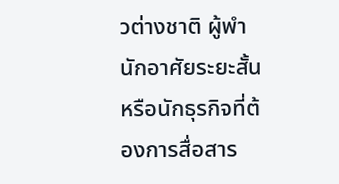วต่างชาติ ผู้พำนักอาศัยระยะสั้น หรือนักธุรกิจที่ต้องการสื่อสาร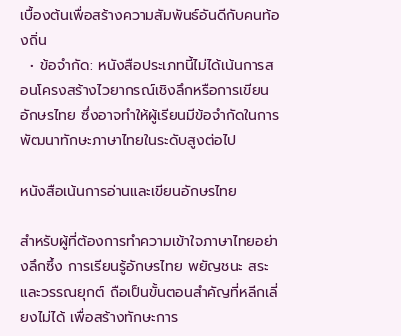เบื้องต้นเพื่อสร้างความสัมพันธ์อันดีกับคนท้องถิ่น
  • ข้อจำกัด: หนังสือประเภทนี้ไม่ได้เน้นการสอนโครงสร้างไวยากรณ์เชิงลึกหรือการเขียนอักษรไทย ซึ่งอาจทำให้ผู้เรียนมีข้อจำกัดในการพัฒนาทักษะภาษาไทยในระดับสูงต่อไป

หนังสือเน้นการอ่านและเขียนอักษรไทย

สำหรับผู้ที่ต้องการทำความเข้าใจภาษาไทยอย่างลึกซึ้ง การเรียนรู้อักษรไทย พยัญชนะ สระ และวรรณยุกต์ ถือเป็นขั้นตอนสำคัญที่หลีกเลี่ยงไม่ได้ เพื่อสร้างทักษะการ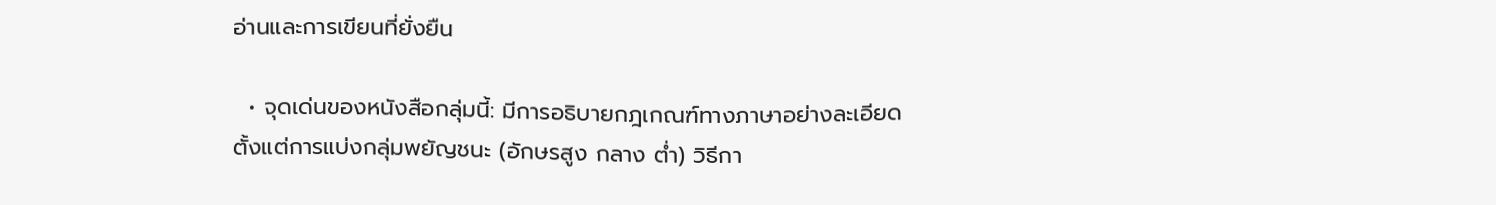อ่านและการเขียนที่ยั่งยืน

  • จุดเด่นของหนังสือกลุ่มนี้: มีการอธิบายกฎเกณฑ์ทางภาษาอย่างละเอียด ตั้งแต่การแบ่งกลุ่มพยัญชนะ (อักษรสูง กลาง ต่ำ) วิธีกา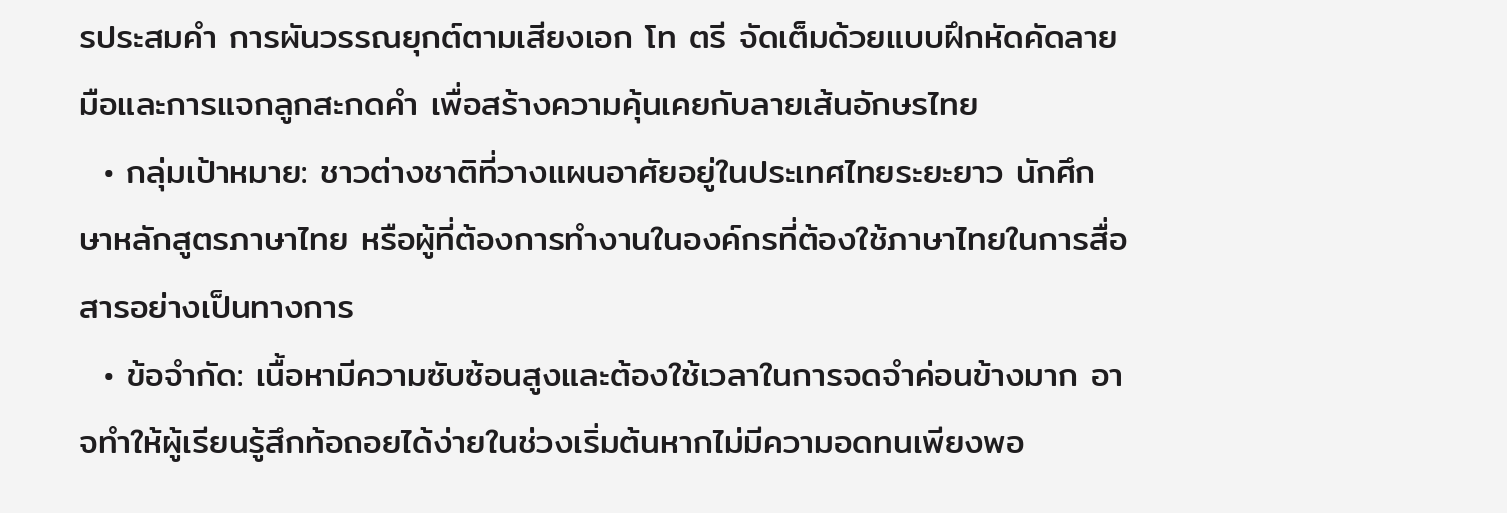รประสมคำ การผันวรรณยุกต์ตามเสียงเอก โท ตรี จัดเต็มด้วยแบบฝึกหัดคัดลายมือและการแจกลูกสะกดคำ เพื่อสร้างความคุ้นเคยกับลายเส้นอักษรไทย
  • กลุ่มเป้าหมาย: ชาวต่างชาติที่วางแผนอาศัยอยู่ในประเทศไทยระยะยาว นักศึกษาหลักสูตรภาษาไทย หรือผู้ที่ต้องการทำงานในองค์กรที่ต้องใช้ภาษาไทยในการสื่อสารอย่างเป็นทางการ
  • ข้อจำกัด: เนื้อหามีความซับซ้อนสูงและต้องใช้เวลาในการจดจำค่อนข้างมาก อาจทำให้ผู้เรียนรู้สึกท้อถอยได้ง่ายในช่วงเริ่มต้นหากไม่มีความอดทนเพียงพอ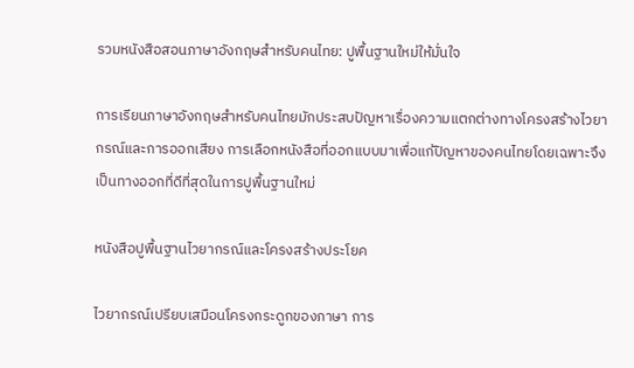รวมหนังสือสอนภาษาอังกฤษสำหรับคนไทย: ปูพื้นฐานใหม่ให้มั่นใจ

การเรียนภาษาอังกฤษสำหรับคนไทยมักประสบปัญหาเรื่องความแตกต่างทางโครงสร้างไวยากรณ์และการออกเสียง การเลือกหนังสือที่ออกแบบมาเพื่อแก้ปัญหาของคนไทยโดยเฉพาะจึงเป็นทางออกที่ดีที่สุดในการปูพื้นฐานใหม่

หนังสือปูพื้นฐานไวยากรณ์และโครงสร้างประโยค

ไวยากรณ์เปรียบเสมือนโครงกระดูกของภาษา การ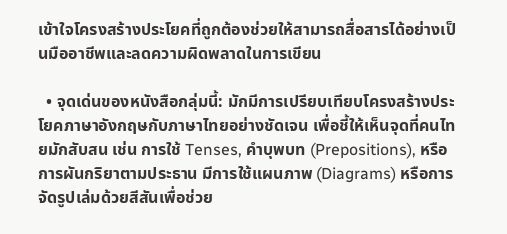เข้าใจโครงสร้างประโยคที่ถูกต้องช่วยให้สามารถสื่อสารได้อย่างเป็นมืออาชีพและลดความผิดพลาดในการเขียน

  • จุดเด่นของหนังสือกลุ่มนี้: มักมีการเปรียบเทียบโครงสร้างประโยคภาษาอังกฤษกับภาษาไทยอย่างชัดเจน เพื่อชี้ให้เห็นจุดที่คนไทยมักสับสน เช่น การใช้ Tenses, คำบุพบท (Prepositions), หรือการผันกริยาตามประธาน มีการใช้แผนภาพ (Diagrams) หรือการจัดรูปเล่มด้วยสีสันเพื่อช่วย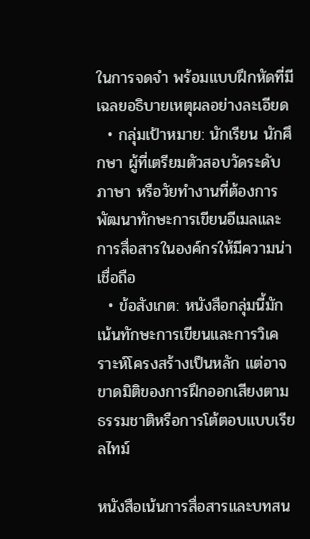ในการจดจำ พร้อมแบบฝึกหัดที่มีเฉลยอธิบายเหตุผลอย่างละเอียด
  • กลุ่มเป้าหมาย: นักเรียน นักศึกษา ผู้ที่เตรียมตัวสอบวัดระดับภาษา หรือวัยทำงานที่ต้องการพัฒนาทักษะการเขียนอีเมลและการสื่อสารในองค์กรให้มีความน่าเชื่อถือ
  • ข้อสังเกต: หนังสือกลุ่มนี้มักเน้นทักษะการเขียนและการวิเคราะห์โครงสร้างเป็นหลัก แต่อาจขาดมิติของการฝึกออกเสียงตามธรรมชาติหรือการโต้ตอบแบบเรียลไทม์

หนังสือเน้นการสื่อสารและบทสน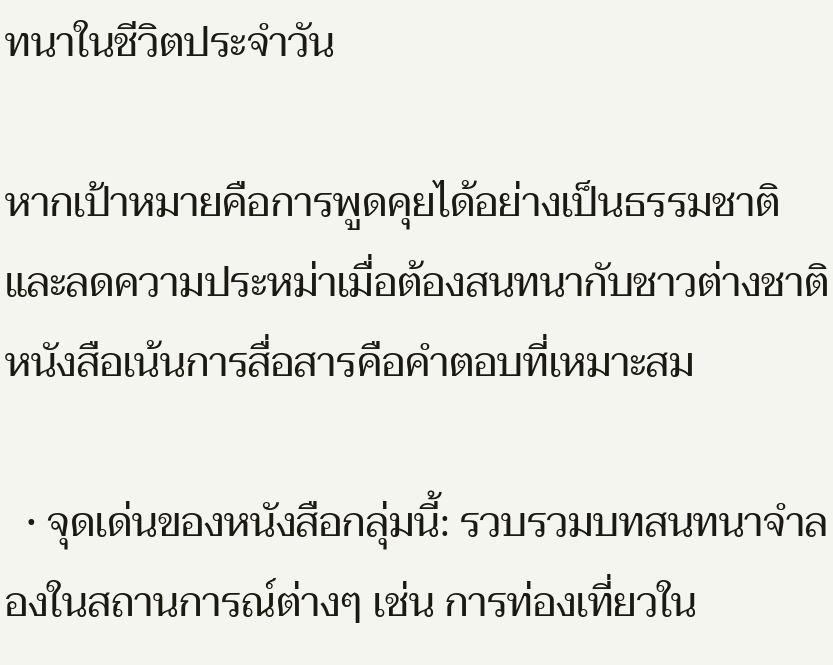ทนาในชีวิตประจำวัน

หากเป้าหมายคือการพูดคุยได้อย่างเป็นธรรมชาติและลดความประหม่าเมื่อต้องสนทนากับชาวต่างชาติ หนังสือเน้นการสื่อสารคือคำตอบที่เหมาะสม

  • จุดเด่นของหนังสือกลุ่มนี้: รวบรวมบทสนทนาจำลองในสถานการณ์ต่างๆ เช่น การท่องเที่ยวใน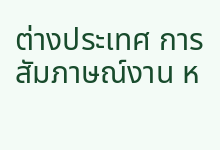ต่างประเทศ การสัมภาษณ์งาน ห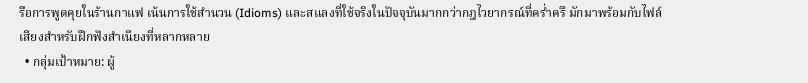รือการพูดคุยในร้านกาแฟ เน้นการใช้สำนวน (Idioms) และสแลงที่ใช้จริงในปัจจุบันมากกว่ากฎไวยากรณ์ที่คร่ำครึ มักมาพร้อมกับไฟล์เสียงสำหรับฝึกฟังสำเนียงที่หลากหลาย
  • กลุ่มเป้าหมาย: ผู้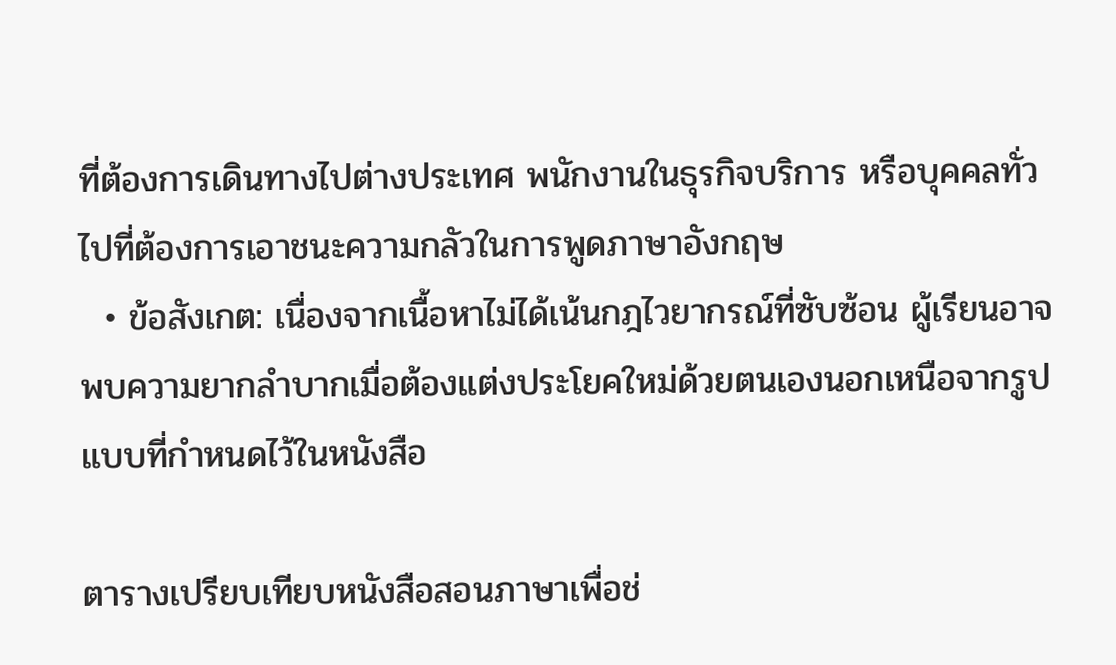ที่ต้องการเดินทางไปต่างประเทศ พนักงานในธุรกิจบริการ หรือบุคคลทั่วไปที่ต้องการเอาชนะความกลัวในการพูดภาษาอังกฤษ
  • ข้อสังเกต: เนื่องจากเนื้อหาไม่ได้เน้นกฎไวยากรณ์ที่ซับซ้อน ผู้เรียนอาจพบความยากลำบากเมื่อต้องแต่งประโยคใหม่ด้วยตนเองนอกเหนือจากรูปแบบที่กำหนดไว้ในหนังสือ

ตารางเปรียบเทียบหนังสือสอนภาษาเพื่อช่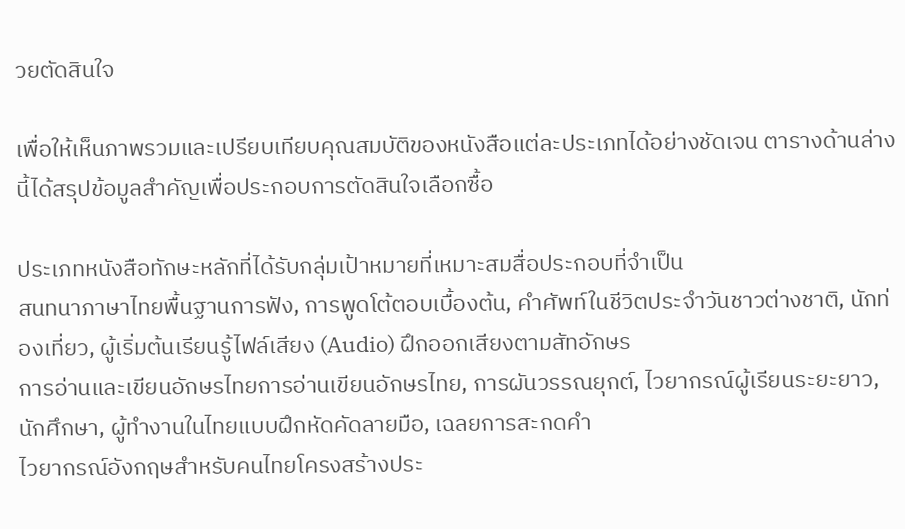วยตัดสินใจ

เพื่อให้เห็นภาพรวมและเปรียบเทียบคุณสมบัติของหนังสือแต่ละประเภทได้อย่างชัดเจน ตารางด้านล่างนี้ได้สรุปข้อมูลสำคัญเพื่อประกอบการตัดสินใจเลือกซื้อ

ประเภทหนังสือทักษะหลักที่ได้รับกลุ่มเป้าหมายที่เหมาะสมสื่อประกอบที่จำเป็น
สนทนาภาษาไทยพื้นฐานการฟัง, การพูดโต้ตอบเบื้องต้น, คำศัพท์ในชีวิตประจำวันชาวต่างชาติ, นักท่องเที่ยว, ผู้เริ่มต้นเรียนรู้ไฟล์เสียง (Audio) ฝึกออกเสียงตามสัทอักษร
การอ่านและเขียนอักษรไทยการอ่านเขียนอักษรไทย, การผันวรรณยุกต์, ไวยากรณ์ผู้เรียนระยะยาว, นักศึกษา, ผู้ทำงานในไทยแบบฝึกหัดคัดลายมือ, เฉลยการสะกดคำ
ไวยากรณ์อังกฤษสำหรับคนไทยโครงสร้างประ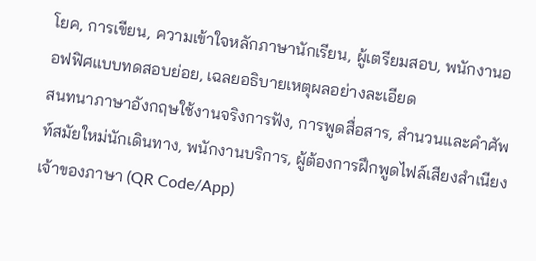โยค, การเขียน, ความเข้าใจหลักภาษานักเรียน, ผู้เตรียมสอบ, พนักงานออฟฟิศแบบทดสอบย่อย, เฉลยอธิบายเหตุผลอย่างละเอียด
สนทนาภาษาอังกฤษใช้งานจริงการฟัง, การพูดสื่อสาร, สำนวนและคำศัพท์สมัยใหม่นักเดินทาง, พนักงานบริการ, ผู้ต้องการฝึกพูดไฟล์เสียงสำเนียงเจ้าของภาษา (QR Code/App)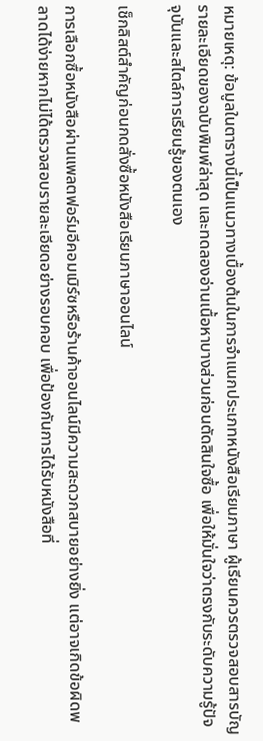หมายเหตุ: ข้อมูลในตารางนี้เป็นแนวทางเบื้องต้นในการจำแนกประเภทหนังสือเรียนภาษา ผู้เรียนควรตรวจสอบสารบัญ รายละเอียดของฉบับพิมพ์ล่าสุด และทดลองอ่านเนื้อหาบางส่วนก่อนตัดสินใจซื้อ เพื่อให้มั่นใจว่าตรงกับระดับความรู้ปัจจุบันและสไตล์การเรียนรู้ของตนเอง

เช็กลิสต์สำคัญก่อนกดสั่งซื้อหนังสือเรียนภาษาออนไลน์

การเลือกซื้อหนังสือผ่านแพลตฟอร์มอีคอมเมิร์ซหรือร้านค้าออนไลน์มีความสะดวกสบายอย่างยิ่ง แต่อาจเกิดข้อผิดพลาดได้ง่ายหากไม่ได้ตรวจสอบรายละเอียดอย่างรอบคอบ เพื่อป้องกันการได้รับหนังสือที่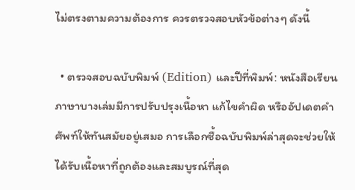ไม่ตรงตามความต้องการ ควรตรวจสอบหัวข้อต่างๆ ดังนี้

  • ตรวจสอบฉบับพิมพ์ (Edition) และปีที่พิมพ์: หนังสือเรียนภาษาบางเล่มมีการปรับปรุงเนื้อหา แก้ไขคำผิด หรืออัปเดตคำศัพท์ให้ทันสมัยอยู่เสมอ การเลือกซื้อฉบับพิมพ์ล่าสุดจะช่วยให้ได้รับเนื้อหาที่ถูกต้องและสมบูรณ์ที่สุด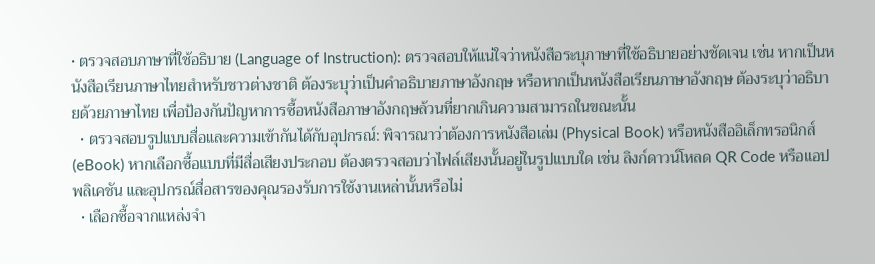• ตรวจสอบภาษาที่ใช้อธิบาย (Language of Instruction): ตรวจสอบให้แน่ใจว่าหนังสือระบุภาษาที่ใช้อธิบายอย่างชัดเจน เช่น หากเป็นหนังสือเรียนภาษาไทยสำหรับชาวต่างชาติ ต้องระบุว่าเป็นคำอธิบายภาษาอังกฤษ หรือหากเป็นหนังสือเรียนภาษาอังกฤษ ต้องระบุว่าอธิบายด้วยภาษาไทย เพื่อป้องกันปัญหาการซื้อหนังสือภาษาอังกฤษล้วนที่ยากเกินความสามารถในขณะนั้น
  • ตรวจสอบรูปแบบสื่อและความเข้ากันได้กับอุปกรณ์: พิจารณาว่าต้องการหนังสือเล่ม (Physical Book) หรือหนังสืออิเล็กทรอนิกส์ (eBook) หากเลือกซื้อแบบที่มีสื่อเสียงประกอบ ต้องตรวจสอบว่าไฟล์เสียงนั้นอยู่ในรูปแบบใด เช่น ลิงก์ดาวน์โหลด QR Code หรือแอปพลิเคชัน และอุปกรณ์สื่อสารของคุณรองรับการใช้งานเหล่านั้นหรือไม่
  • เลือกซื้อจากแหล่งจำ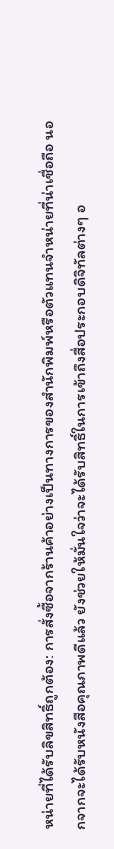หน่ายที่ได้รับลิขสิทธิ์ถูกต้อง: การสั่งซื้อจากร้านค้าอย่างเป็นทางการของสำนักพิมพ์หรือตัวแทนจำหน่ายที่น่าเชื่อถือ นอกจากจะได้รับหนังสือคุณภาพดีแล้ว ยังช่วยให้มั่นใจว่าจะได้รับสิทธิ์ในการเข้าถึงสื่อประกอบดิจิทัลต่างๆ อ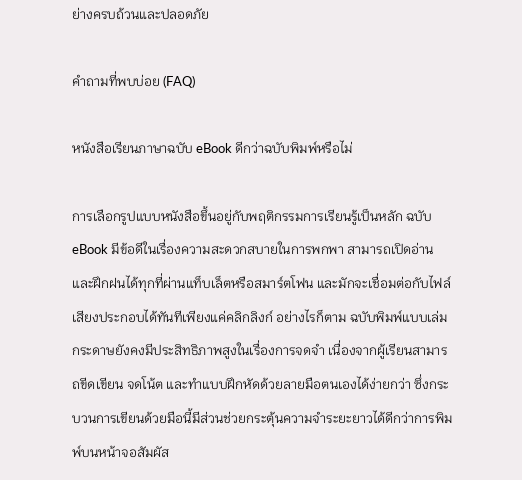ย่างครบถ้วนและปลอดภัย

คำถามที่พบบ่อย (FAQ)

หนังสือเรียนภาษาฉบับ eBook ดีกว่าฉบับพิมพ์หรือไม่

การเลือกรูปแบบหนังสือขึ้นอยู่กับพฤติกรรมการเรียนรู้เป็นหลัก ฉบับ eBook มีข้อดีในเรื่องความสะดวกสบายในการพกพา สามารถเปิดอ่านและฝึกฝนได้ทุกที่ผ่านแท็บเล็ตหรือสมาร์ตโฟน และมักจะเชื่อมต่อกับไฟล์เสียงประกอบได้ทันทีเพียงแค่คลิกลิงก์ อย่างไรก็ตาม ฉบับพิมพ์แบบเล่มกระดาษยังคงมีประสิทธิภาพสูงในเรื่องการจดจำ เนื่องจากผู้เรียนสามารถขีดเขียน จดโน้ต และทำแบบฝึกหัดด้วยลายมือตนเองได้ง่ายกว่า ซึ่งกระบวนการเขียนด้วยมือนี้มีส่วนช่วยกระตุ้นความจำระยะยาวได้ดีกว่าการพิมพ์บนหน้าจอสัมผัส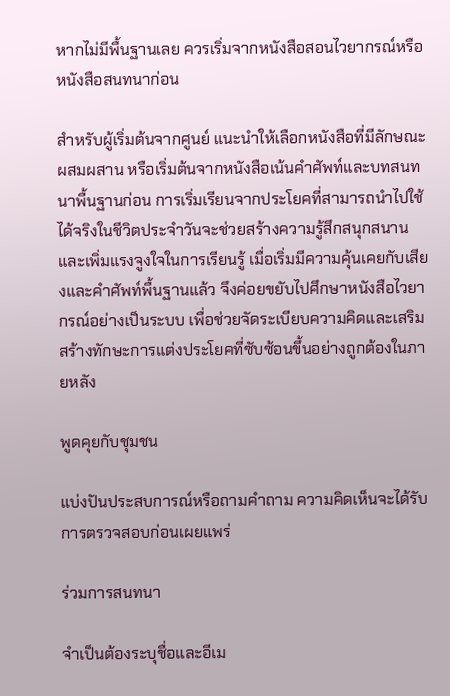หากไม่มีพื้นฐานเลย ควรเริ่มจากหนังสือสอนไวยากรณ์หรือหนังสือสนทนาก่อน

สำหรับผู้เริ่มต้นจากศูนย์ แนะนำให้เลือกหนังสือที่มีลักษณะผสมผสาน หรือเริ่มต้นจากหนังสือเน้นคำศัพท์และบทสนทนาพื้นฐานก่อน การเริ่มเรียนจากประโยคที่สามารถนำไปใช้ได้จริงในชีวิตประจำวันจะช่วยสร้างความรู้สึกสนุกสนานและเพิ่มแรงจูงใจในการเรียนรู้ เมื่อเริ่มมีความคุ้นเคยกับเสียงและคำศัพท์พื้นฐานแล้ว จึงค่อยขยับไปศึกษาหนังสือไวยากรณ์อย่างเป็นระบบ เพื่อช่วยจัดระเบียบความคิดและเสริมสร้างทักษะการแต่งประโยคที่ซับซ้อนขึ้นอย่างถูกต้องในภายหลัง

พูดคุยกับชุมชน

แบ่งปันประสบการณ์หรือถามคำถาม ความคิดเห็นจะได้รับการตรวจสอบก่อนเผยแพร่

ร่วมการสนทนา

จำเป็นต้องระบุชื่อและอีเม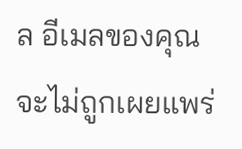ล อีเมลของคุณจะไม่ถูกเผยแพร่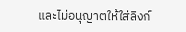และไม่อนุญาตให้ใส่ลิงก์